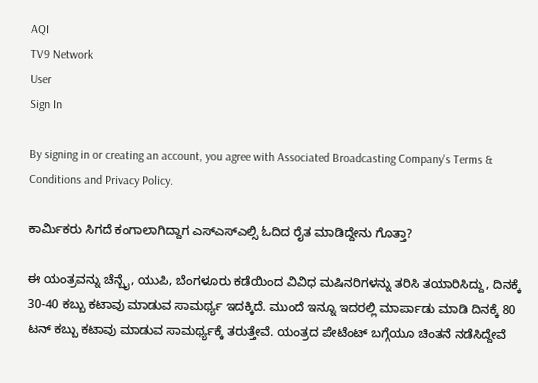AQI
TV9 Network
User
Sign In

By signing in or creating an account, you agree with Associated Broadcasting Company's Terms & Conditions and Privacy Policy.

ಕಾರ್ಮಿಕರು ಸಿಗದೆ ಕಂಗಾಲಾಗಿದ್ದಾಗ ಎಸ್ಎಸ್ಎಲ್ಸಿ ಓದಿದ ರೈತ ಮಾಡಿದ್ದೇನು ಗೊತ್ತಾ?

ಈ ಯಂತ್ರವನ್ನು ಚೆನ್ಬೈ, ಯುಪಿ, ಬೆಂಗಳೂರು ಕಡೆಯಿಂದ ವಿವಿಧ ಮಷಿನರಿಗಳನ್ನು ತರಿಸಿ ತಯಾರಿಸಿದ್ದು, ದಿನಕ್ಕೆ 30-40 ಕಬ್ಬು ಕಟಾವು ಮಾಡುವ ಸಾಮರ್ಥ್ಯ ಇದಕ್ಕಿದೆ. ಮುಂದೆ ಇನ್ನೂ ಇದರಲ್ಲಿ ಮಾರ್ಪಾಡು ಮಾಡಿ ದಿನಕ್ಕೆ 80 ಟನ್ ಕಬ್ಬು ಕಟಾವು ‌ಮಾಡುವ ಸಾಮರ್ಥ್ಯಕ್ಕೆ ತರುತ್ತೇವೆ. ಯಂತ್ರದ ಪೇಟೆಂಟ್ ಬಗ್ಗೆಯೂ ಚಿಂತನೆ ನಡೆಸಿದ್ದೇವೆ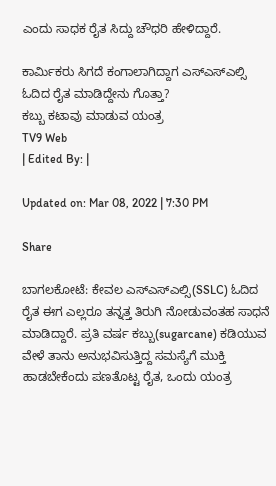ಎಂದು ಸಾಧಕ ರೈತ ಸಿದ್ದು ಚೌಧರಿ ಹೇಳಿದ್ದಾರೆ.

ಕಾರ್ಮಿಕರು ಸಿಗದೆ ಕಂಗಾಲಾಗಿದ್ದಾಗ ಎಸ್ಎಸ್ಎಲ್ಸಿ ಓದಿದ ರೈತ ಮಾಡಿದ್ದೇನು ಗೊತ್ತಾ?
ಕಬ್ಬು ಕಟಾವು ಮಾಡುವ ಯಂತ್ರ
TV9 Web
| Edited By: |

Updated on: Mar 08, 2022 | 7:30 PM

Share

ಬಾಗಲಕೋಟೆ: ಕೇವಲ ಎಸ್ಎಸ್ಎಲ್ಸಿ(SSLC) ಓದಿದ ರೈತ ಈಗ ಎಲ್ಲರೂ ತನ್ನತ್ತ ತಿರುಗಿ ನೋಡುವಂತಹ ಸಾಧನೆ ಮಾಡಿದ್ದಾರೆ. ಪ್ರತಿ ವರ್ಷ ಕಬ್ಬು(sugarcane) ಕಡಿಯುವ ವೇಳೆ ತಾನು ಅನುಭವಿಸುತ್ತಿದ್ದ ಸಮಸ್ಯೆಗೆ ಮುಕ್ತಿ ಹಾಡಬೇಕೆಂದು ಪಣತೊಟ್ಟ ರೈತ, ಒಂದು ಯಂತ್ರ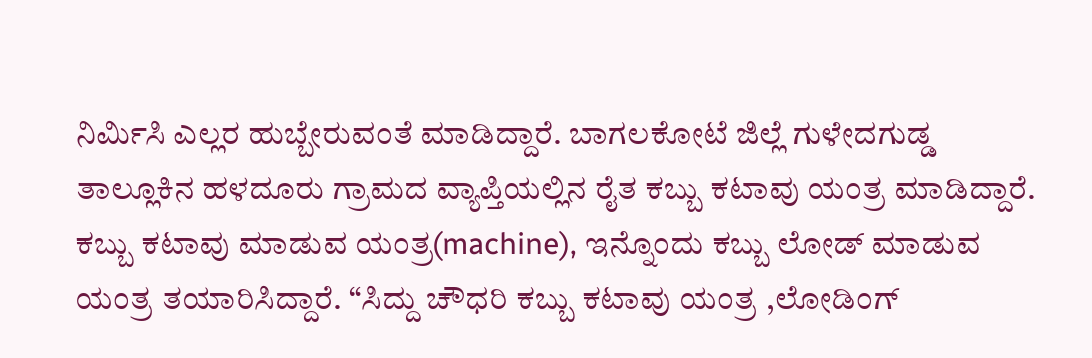ನಿರ್ಮಿಸಿ ಎಲ್ಲರ ಹುಬ್ಬೇರುವಂತೆ ಮಾಡಿದ್ದಾರೆ. ಬಾಗಲಕೋಟೆ ಜಿಲ್ಲೆ ಗುಳೇದಗುಡ್ಡ ತಾಲ್ಲೂಕಿನ ಹಳದೂರು ಗ್ರಾಮದ ವ್ಯಾಪ್ತಿಯಲ್ಲಿನ ರೈತ ಕಬ್ಬು ಕಟಾವು ಯಂತ್ರ ಮಾಡಿದ್ದಾರೆ. ಕಬ್ಬು ಕಟಾವು ಮಾಡುವ ಯಂತ್ರ(machine), ಇನ್ನೊಂದು ಕಬ್ಬು ಲೋಡ್ ಮಾಡುವ ಯಂತ್ರ ತಯಾರಿಸಿದ್ದಾರೆ. “ಸಿದ್ದು ಚೌಧರಿ ಕಬ್ಬು ಕಟಾವು ಯಂತ್ರ ,ಲೋಡಿಂಗ್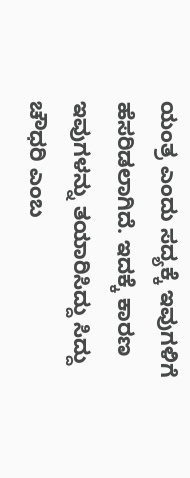ಯಂತ್ರ ಎಂದು ಸದ್ಯಕ್ಕೆ ಇವುಗಳಿಗೆ ಹೆಸರಿಡಲಾಗಿದೆ. ಇದಕ್ಕೆ ಕಾರಣ ಇವುಗಳನ್ನು ತಯಾರಿಸಿದ್ದು ಸಿದ್ದು ಚೌಧರಿ ಎಂಬ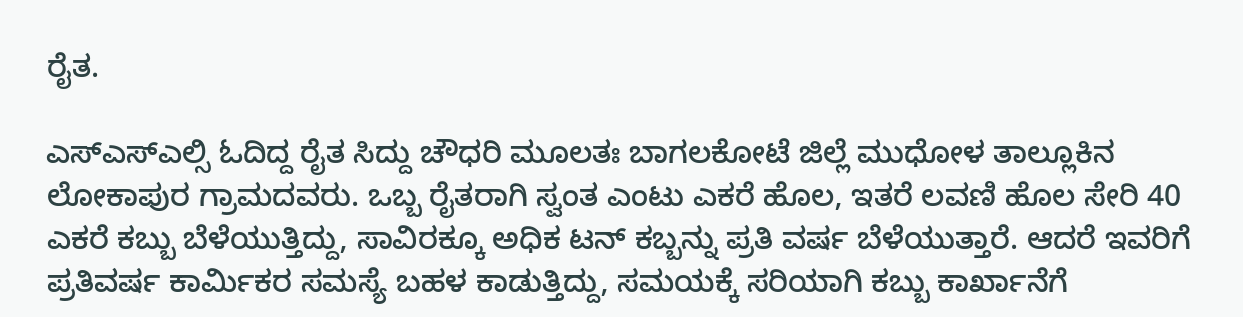ರೈತ.

ಎಸ್ಎಸ್ಎಲ್ಸಿ ಓದಿದ್ದ ರೈತ ಸಿದ್ದು ಚೌಧರಿ ಮೂಲತಃ ಬಾಗಲಕೋಟೆ ಜಿಲ್ಲೆ ಮುಧೋಳ ತಾಲ್ಲೂಕಿನ ಲೋಕಾಪುರ ಗ್ರಾಮದವರು‌. ಒಬ್ಬ ರೈತರಾಗಿ ಸ್ವಂತ ಎಂಟು ಎಕರೆ ಹೊಲ, ಇತರೆ ಲವಣಿ ಹೊಲ ಸೇರಿ 40 ಎಕರೆ ಕಬ್ಬು ಬೆಳೆಯುತ್ತಿದ್ದು, ಸಾವಿರಕ್ಕೂ ಅಧಿಕ ಟನ್ ಕಬ್ಬನ್ನು ಪ್ರತಿ ವರ್ಷ ಬೆಳೆಯುತ್ತಾರೆ. ಆದರೆ ಇವರಿಗೆ ಪ್ರತಿವರ್ಷ ಕಾರ್ಮಿಕರ ಸಮಸ್ಯೆ ಬಹಳ‌ ಕಾಡುತ್ತಿದ್ದು, ಸಮಯಕ್ಕೆ ಸರಿಯಾಗಿ ಕಬ್ಬು ಕಾರ್ಖಾನೆಗೆ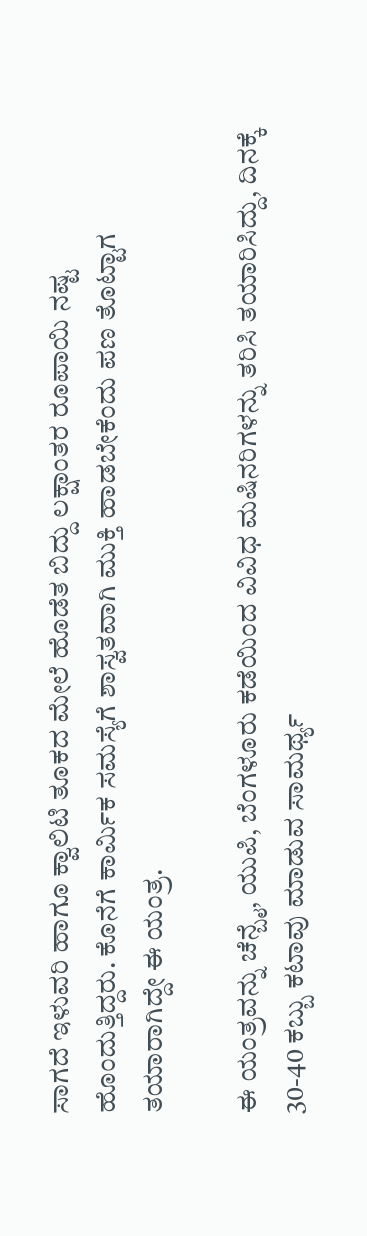ಸಾಗದೆ ಇಳುವರಿ ಹಾಗೂ‌ ಕ್ವಾಲಿಟಿ ತೂಕದ ಮೇಲೆ ಹೊಡೆತ ಬಿದ್ದು ಲಕ್ಷಾಂತರ ರೂಪಾಯಿ ನಷ್ಟ ಹೊಂದುತ್ತಿದ್ದರು. ಕೊನೆಗೆ ಕಾರ್ಮಿಕ ಸಮಸ್ಯೆಗೆ ಶಾಸ್ವತವಾಗಿ ಮುಕ್ತಿ ಹಾಡಬೇಕೆಂದು ಪಣ ತೊಟ್ಟಾಗ ತಯಾರಾಗಿದ್ದೇ ಈ ಯಂತ್ರ.

ಈ ಯಂತ್ರವನ್ನು ಚೆನ್ಬೈ, ಯುಪಿ, ಬೆಂಗಳೂರು ಕಡೆಯಿಂದ ವಿವಿಧ ಮಷಿನರಿಗಳನ್ನು ತರಿಸಿ ತಯಾರಿಸಿದ್ದು, ದಿನಕ್ಕೆ 30-40 ಕಬ್ಬು ಕಟಾವು ಮಾಡುವ ಸಾಮರ್ಥ್ಯ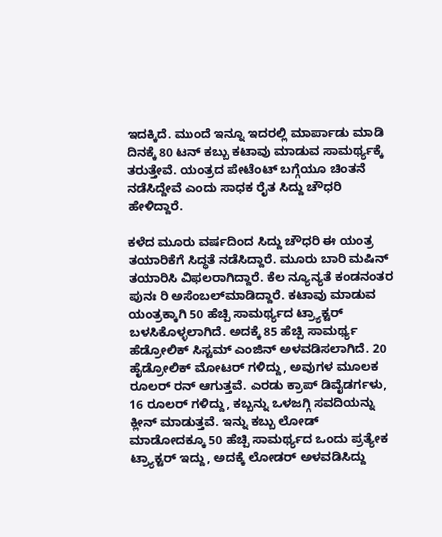ಇದಕ್ಕಿದೆ. ಮುಂದೆ ಇನ್ನೂ ಇದರಲ್ಲಿ ಮಾರ್ಪಾಡು ಮಾಡಿ ದಿನಕ್ಕೆ 80 ಟನ್ ಕಬ್ಬು ಕಟಾವು ‌ಮಾಡುವ ಸಾಮರ್ಥ್ಯಕ್ಕೆ ತರುತ್ತೇವೆ. ಯಂತ್ರದ ಪೇಟೆಂಟ್ ಬಗ್ಗೆಯೂ ಚಿಂತನೆ ನಡೆಸಿದ್ದೇವೆ ಎಂದು ಸಾಧಕ ರೈತ ಸಿದ್ದು ಚೌಧರಿ ಹೇಳಿದ್ದಾರೆ.

ಕಳೆದ ಮೂರು ವರ್ಷದಿಂದ ಸಿದ್ದು ಚೌಧರಿ ಈ ಯಂತ್ರ ತಯಾರಿಕೆಗೆ ಸಿದ್ಧತೆ ನಡೆಸಿದ್ದಾರೆ. ಮೂರು ಬಾರಿ ಮಷಿನ್ ತಯಾರಿಸಿ ವಿಫಲರಾಗಿದ್ದಾರೆ. ಕೆಲ ನ್ಯೂನ್ಯತೆ ಕಂಡನಂತರ ಪುನಃ ರಿ ಅಸೆಂಬಲ್‌‌ಮಾಡಿದ್ದಾರೆ. ಕಟಾವು ಮಾಡುವ ಯಂತ್ರಕ್ಕಾಗಿ 50 ಹೆಚ್ಪಿ ಸಾಮರ್ಥ್ಯದ ಟ್ರ್ಯಾಕ್ಟರ್ ಬಳಸಿಕೊಳ್ಳಲಾಗಿದೆ. ಅದಕ್ಕೆ 85 ಹೆಚ್ಪಿ ಸಾಮರ್ಥ್ಯ ಹೆಡ್ರೋಲಿಕ್ ಸಿಸ್ಟಮ್ ಎಂಜಿನ್ ಅಳವಡಿಸಲಾಗಿದೆ. 20 ಹೈಡ್ರೋಲಿಕ್ ಮೋಟರ್ ಗಳಿದ್ದು, ಅವುಗಳ ಮೂಲಕ ರೂಲರ್ ರನ್ ಆಗುತ್ತವೆ. ಎರಡು ಕ್ರಾಪ್ ಡಿವೈಡರ್ಗಳು, 16 ರೂಲರ್ ಗಳಿದ್ದು, ಕಬ್ಬನ್ನು ಒಳಜಗ್ಗಿ ಸವದಿಯನ್ನು ಕ್ಲೀನ್ ಮಾಡುತ್ತವೆ. ಇನ್ನು ಕಬ್ಬು ಲೋಡ್ ಮಾಡೋದಕ್ಕೂ 50 ಹೆಚ್ಪಿ ಸಾಮರ್ಥ್ಯದ ಒಂದು ಪ್ರತ್ಯೇಕ ಟ್ರ್ಯಾಕ್ಟರ್ ಇದ್ದು, ಅದಕ್ಕೆ ಲೋಡರ್ ಅಳವಡಿಸಿದ್ದು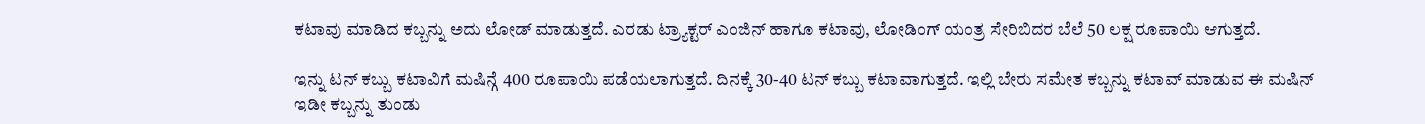ಕಟಾವು ಮಾಡಿದ ಕಬ್ಬನ್ನು ಅದು ಲೋಡ್ ಮಾಡುತ್ತದೆ. ಎರಡು ಟ್ರ್ಯಾಕ್ಟರ್ ಎಂಜಿನ್ ಹಾಗೂ ಕಟಾವು, ಲೋಡಿಂಗ್ ಯಂತ್ರ ಸೇರಿಬಿದರ ಬೆಲೆ 50 ಲಕ್ಷ ರೂಪಾಯಿ ಆಗುತ್ತದೆ.

ಇನ್ನು ಟನ್ ಕಬ್ಬು ಕಟಾವಿಗೆ ಮಷಿನ್ಗೆ 400 ರೂಪಾಯಿ ಪಡೆಯಲಾಗುತ್ತದೆ. ದಿನಕ್ಕೆ 30-40 ಟನ್ ಕಬ್ಬು ಕಟಾವಾಗುತ್ತದೆ. ಇಲ್ಲಿ ಬೇರು ಸಮೇತ ಕಬ್ಬನ್ನು ಕಟಾವ್ ಮಾಡುವ ಈ ಮಷಿನ್ ಇಡೀ ಕಬ್ಬನ್ನು ತುಂಡು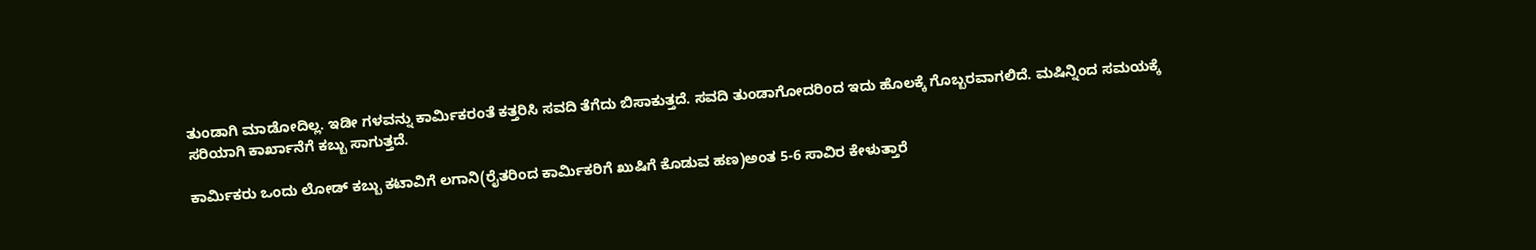ತುಂಡಾಗಿ ‌ಮಾಡೋದಿಲ್ಲ. ಇಡೀ ಗಳವನ್ನು ಕಾರ್ಮಿಕರಂತೆ ಕತ್ತರಿಸಿ ಸವದಿ ತೆಗೆದು ಬಿಸಾಕುತ್ತದೆ. ಸವದಿ ತುಂಡಾಗೋದರಿಂದ ಇದು ಹೊಲಕ್ಕೆ ಗೊಬ್ಬರವಾಗಲಿದೆ. ಮಷಿನ್ನಿಂದ ಸಮಯಕ್ಕೆ ಸರಿಯಾಗಿ ಕಾರ್ಖಾನೆಗೆ ಕಬ್ಬು ಸಾಗುತ್ತದೆ.

ಕಾರ್ಮಿಕರು ಒಂದು ಲೋಡ್ ಕಬ್ಬು ಕಟಾವಿಗೆ ಲಗಾನಿ(ರೈತರಿಂದ ಕಾರ್ಮಿಕರಿಗೆ ಖುಷಿಗೆ ಕೊಡುವ ಹಣ)ಅಂತ 5-6 ಸಾವಿರ ಕೇಳುತ್ತಾರೆ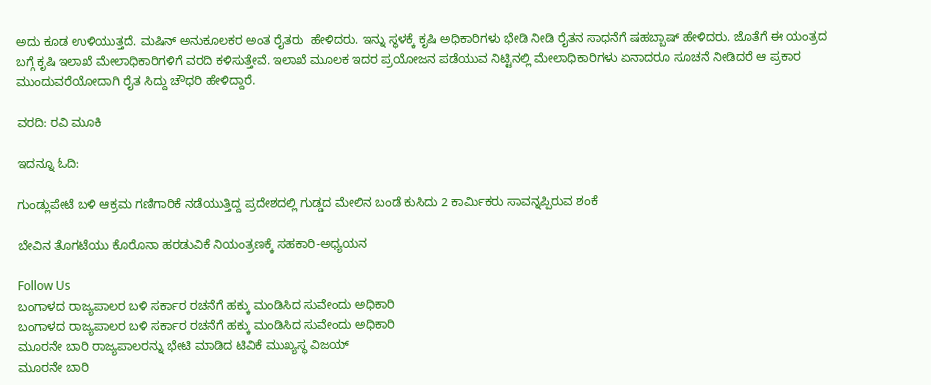ಅದು ಕೂಡ ಉಳಿಯುತ್ತದೆ. ಮಷಿನ್ ಅನುಕೂಲಕರ ಅಂತ ರೈತರು  ಹೇಳಿದರು‌. ಇನ್ನು ಸ್ಥಳಕ್ಕೆ ಕೃಷಿ ಅಧಿಕಾರಿಗಳು ಭೇಡಿ ನೀಡಿ ರೈತನ ಸಾಧನೆಗೆ ಷಹಬ್ಬಾಷ್ ಹೇಳಿದರು. ಜೊತೆಗೆ ಈ ಯಂತ್ರದ ಬಗ್ಗೆ ಕೃಷಿ ಇಲಾಖೆ ಮೇಲಾಧಿಕಾರಿಗಳಿಗೆ ವರದಿ ಕಳಿಸುತ್ತೇವೆ. ಇಲಾಖೆ ಮೂಲಕ ಇದರ ಪ್ರಯೋಜನ ಪಡೆಯುವ ನಿಟ್ಟಿನಲ್ಲಿ ಮೇಲಾಧಿಕಾರಿಗಳು ಏನಾದರೂ ಸೂಚನೆ ನೀಡಿದರೆ ಆ ಪ್ರಕಾರ ಮುಂದುವರೆಯೋದಾಗಿ ರೈತ ಸಿದ್ದು ಚೌಧರಿ ಹೇಳಿದ್ದಾರೆ.

ವರದಿ: ರವಿ ಮೂಕಿ

ಇದನ್ನೂ ಓದಿ:

ಗುಂಡ್ಲುಪೇಟೆ ಬಳಿ ಆಕ್ರಮ ಗಣಿಗಾರಿಕೆ ನಡೆಯುತ್ತಿದ್ದ ಪ್ರದೇಶದಲ್ಲಿ ಗುಡ್ಡದ ಮೇಲಿನ ಬಂಡೆ ಕುಸಿದು 2 ಕಾರ್ಮಿಕರು ಸಾವನ್ನಪ್ಪಿರುವ ಶಂಕೆ

ಬೇವಿನ ತೊಗಟೆಯು ಕೊರೊನಾ ಹರಡುವಿಕೆ ನಿಯಂತ್ರಣಕ್ಕೆ ಸಹಕಾರಿ-ಅಧ್ಯಯನ

Follow Us
ಬಂಗಾಳದ ರಾಜ್ಯಪಾಲರ ಬಳಿ ಸರ್ಕಾರ ರಚನೆಗೆ ಹಕ್ಕು ಮಂಡಿಸಿದ ಸುವೇಂದು ಅಧಿಕಾರಿ
ಬಂಗಾಳದ ರಾಜ್ಯಪಾಲರ ಬಳಿ ಸರ್ಕಾರ ರಚನೆಗೆ ಹಕ್ಕು ಮಂಡಿಸಿದ ಸುವೇಂದು ಅಧಿಕಾರಿ
ಮೂರನೇ ಬಾರಿ ರಾಜ್ಯಪಾಲರನ್ನು ಭೇಟಿ ಮಾಡಿದ ಟಿವಿಕೆ ಮುಖ್ಯಸ್ಥ ವಿಜಯ್
ಮೂರನೇ ಬಾರಿ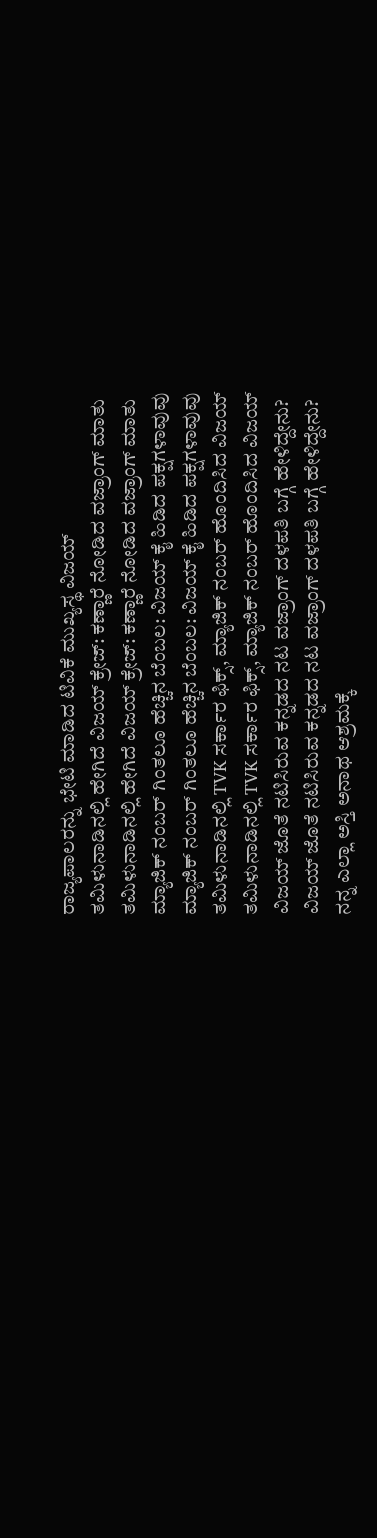ರಾಜ್ಯಪಾಲರನ್ನು ಭೇಟಿ ಮಾಡಿದ ಟಿವಿಕೆ ಮುಖ್ಯಸ್ಥ ವಿಜಯ್
ತಮಿಳುನಾಡಿನಲ್ಲಿ ಹೇಗಿದೆ ವಿಜಯ್ ಕ್ರೇಜ್: ಕಣ್ಣಾರೆ ನೋಡಿದ ವಜ್ರಾಂಗ್ ಮಾತು
ತಮಿಳುನಾಡಿನಲ್ಲಿ ಹೇಗಿದೆ ವಿಜಯ್ ಕ್ರೇಜ್: ಕಣ್ಣಾರೆ ನೋಡಿದ ವಜ್ರಾಂಗ್ ಮಾತು
ಮ್ಯಾಜಿಕ್ ನಂಬರ್ ಗಿಂತಲೂ ಹೆಚ್ಚಿನ ಬೆಂಬಲ: ವಿಜಯ್ ಕೈ ಹಿಡಿದ ಪಕ್ಷಗಳಾವುವು
ಮ್ಯಾಜಿಕ್ ನಂಬರ್ ಗಿಂತಲೂ ಹೆಚ್ಚಿನ ಬೆಂಬಲ: ವಿಜಯ್ ಕೈ ಹಿಡಿದ ಪಕ್ಷಗಳಾವುವು
ತಮಿಳುನಾಡಿನಲ್ಲಿ TVK ಸರ್ಕಾರ ಫಿಕ್ಸ್‌, ಮ್ಯಾಜಿಕ್ ನಂಬರ್ ಹೊಂದಿಸಿದ ವಿಜಯ್
ತಮಿಳುನಾಡಿನಲ್ಲಿ TVK ಸರ್ಕಾರ ಫಿಕ್ಸ್‌, ಮ್ಯಾಜಿಕ್ ನಂಬರ್ ಹೊಂದಿಸಿದ ವಿಜಯ್
ವಿಜಯ್ ಜೊತೆ ನಟಿಸಿರುವ ಕನ್ನಡದ ನಟ ವಜ್ರಾಂಗ್ ದಳಪತಿ ಬಗ್ಗೆ ಹೇಳಿದ್ದೇನು?
ವಿಜಯ್ ಜೊತೆ ನಟಿಸಿರುವ ಕನ್ನಡದ ನಟ ವಜ್ರಾಂಗ್ ದಳಪತಿ ಬಗ್ಗೆ ಹೇಳಿದ್ದೇನು?
ನನ್ನ ಎಲ್ಲಾ ಅಸ್ತಿ ಅನಾಥ ಆಶ್ರಮಕ್ಕೆ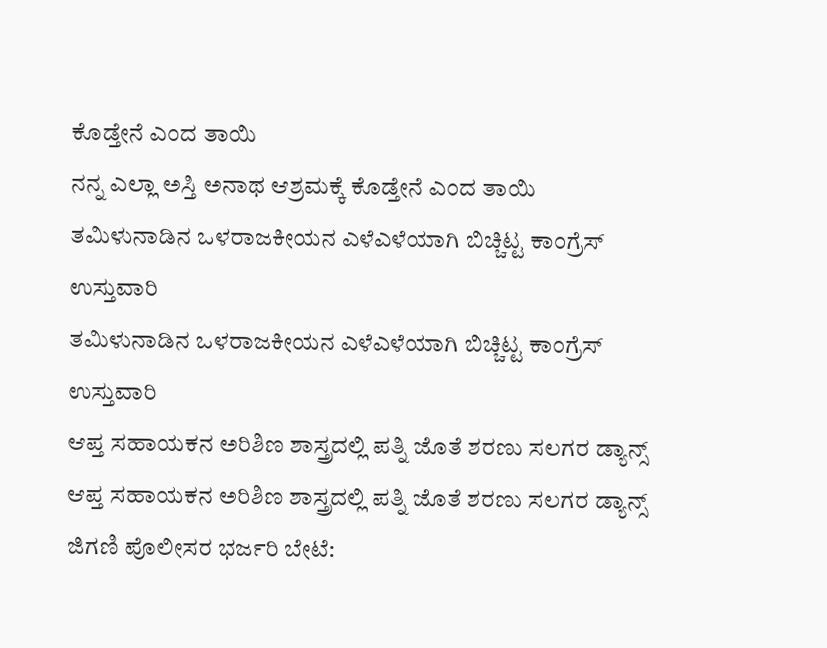ಕೊಡ್ತೇನೆ ಎಂದ ತಾಯಿ
ನನ್ನ ಎಲ್ಲಾ ಅಸ್ತಿ ಅನಾಥ ಆಶ್ರಮಕ್ಕೆ ಕೊಡ್ತೇನೆ ಎಂದ ತಾಯಿ
ತಮಿಳುನಾಡಿನ ಒಳರಾಜಕೀಯನ ಎಳೆಎಳೆಯಾಗಿ ಬಿಚ್ಚಿಟ್ಟ ಕಾಂಗ್ರೆಸ್ ಉಸ್ತುವಾರಿ
ತಮಿಳುನಾಡಿನ ಒಳರಾಜಕೀಯನ ಎಳೆಎಳೆಯಾಗಿ ಬಿಚ್ಚಿಟ್ಟ ಕಾಂಗ್ರೆಸ್ ಉಸ್ತುವಾರಿ
ಆಪ್ತ ಸಹಾಯಕನ ಅರಿಶಿಣ ಶಾಸ್ತ್ರದಲ್ಲಿ ಪತ್ನಿ ಜೊತೆ ಶರಣು ಸಲಗರ ಡ್ಯಾನ್ಸ್
ಆಪ್ತ ಸಹಾಯಕನ ಅರಿಶಿಣ ಶಾಸ್ತ್ರದಲ್ಲಿ ಪತ್ನಿ ಜೊತೆ ಶರಣು ಸಲಗರ ಡ್ಯಾನ್ಸ್
ಜಿಗಣಿ ಪೊಲೀಸರ ಭರ್ಜರಿ ಬೇಟೆ: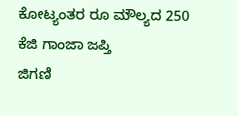ಕೋಟ್ಯಂತರ ರೂ ಮೌಲ್ಯದ 250 ಕೆಜಿ ಗಾಂಜಾ ಜಪ್ತಿ
ಜಿಗಣಿ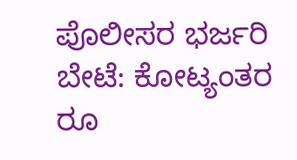ಪೊಲೀಸರ ಭರ್ಜರಿ ಬೇಟೆ: ಕೋಟ್ಯಂತರ ರೂ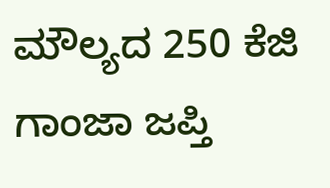ಮೌಲ್ಯದ 250 ಕೆಜಿ ಗಾಂಜಾ ಜಪ್ತಿ